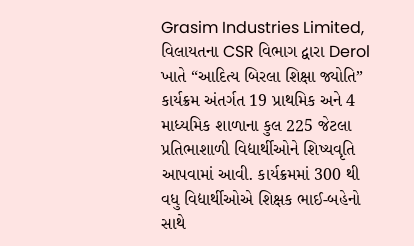Grasim Industries Limited, વિલાયતના CSR વિભાગ દ્વારા Derol ખાતે “આદિત્ય બિરલા શિક્ષા જ્યોતિ” કાર્યક્રમ અંતર્ગત 19 પ્રાથમિક અને 4 માધ્યમિક શાળાના કુલ 225 જેટલા પ્રતિભાશાળી વિદ્યાર્થીઓને શિષ્યવૃતિ આપવામાં આવી. કાર્યક્રમમાં 300 થી વધુ વિદ્યાર્થીઓએ શિક્ષક ભાઈ-બહેનો સાથે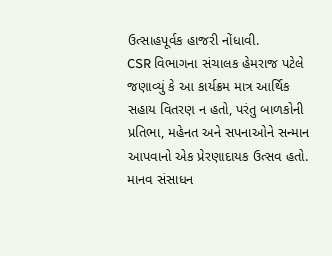ઉત્સાહપૂર્વક હાજરી નોંધાવી.
CSR વિભાગના સંચાલક હેમરાજ પટેલે જણાવ્યું કે આ કાર્યક્રમ માત્ર આર્થિક સહાય વિતરણ ન હતો, પરંતુ બાળકોની પ્રતિભા, મહેનત અને સપનાઓને સન્માન આપવાનો એક પ્રેરણાદાયક ઉત્સવ હતો.
માનવ સંસાધન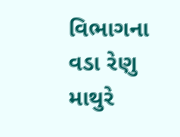વિભાગના વડા રેણુ માથુરે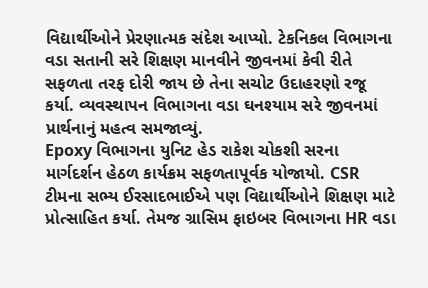વિદ્યાર્થીઓને પ્રેરણાત્મક સંદેશ આપ્યો. ટેકનિકલ વિભાગના વડા સતાની સરે શિક્ષણ માનવીને જીવનમાં કેવી રીતે સફળતા તરફ દોરી જાય છે તેના સચોટ ઉદાહરણો રજૂ કર્યા. વ્યવસ્થાપન વિભાગના વડા ઘનશ્યામ સરે જીવનમાં પ્રાર્થનાનું મહત્વ સમજાવ્યું.
Epoxy વિભાગના યુનિટ હેડ રાકેશ ચોકશી સરના માર્ગદર્શન હેઠળ કાર્યક્રમ સફળતાપૂર્વક યોજાયો. CSR ટીમના સભ્ય ઈરસાદભાઈએ પણ વિદ્યાર્થીઓને શિક્ષણ માટે પ્રોત્સાહિત કર્યા. તેમજ ગ્રાસિમ ફાઇબર વિભાગના HR વડા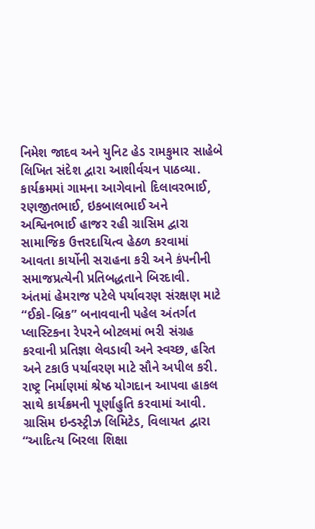નિમેશ જાદવ અને યુનિટ હેડ રામકુમાર સાહેબે લિખિત સંદેશ દ્વારા આશીર્વચન પાઠવ્યા.
કાર્યક્રમમાં ગામના આગેવાનો દિલાવરભાઈ, રણજીતભાઈ, ઇકબાલભાઈ અને અશ્વિનભાઈ હાજર રહી ગ્રાસિમ દ્વારા સામાજિક ઉત્તરદાયિત્વ હેઠળ કરવામાં આવતા કાર્યોની સરાહના કરી અને કંપનીની સમાજપ્રત્યેની પ્રતિબદ્ધતાને બિરદાવી.
અંતમાં હેમરાજ પટેલે પર્યાવરણ સંરક્ષણ માટે “ઈકો-બ્રિક” બનાવવાની પહેલ અંતર્ગત પ્લાસ્ટિકના રેપરને બોટલમાં ભરી સંગ્રહ કરવાની પ્રતિજ્ઞા લેવડાવી અને સ્વચ્છ, હરિત અને ટકાઉ પર્યાવરણ માટે સૌને અપીલ કરી. રાષ્ટ્ર નિર્માણમાં શ્રેષ્ઠ યોગદાન આપવા હાકલ સાથે કાર્યક્રમની પૂર્ણાહુતિ કરવામાં આવી.
ગ્રાસિમ ઇન્ડસ્ટ્રીઝ લિમિટેડ, વિલાયત દ્વારા “આદિત્ય બિરલા શિક્ષા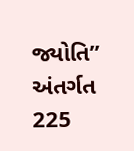જ્યોતિ” અંતર્ગત 225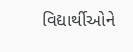વિદ્યાર્થીઓને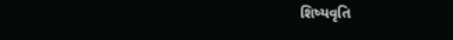શિષ્યવૃતિ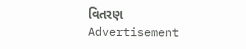વિતરણ
Advertisement